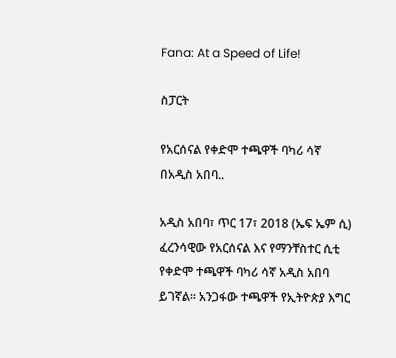Fana: At a Speed of Life!

ስፓርት

የአርሰናል የቀድሞ ተጫዋች ባካሪ ሳኛ በአዲስ አበባ..

አዲስ አበባ፣ ጥር 17፣ 2018 (ኤፍ ኤም ሲ) ፈረንሳዊው የአርሰናል እና የማንቸስተር ሲቲ የቀድሞ ተጫዋች ባካሪ ሳኛ አዲስ አበባ ይገኛል፡፡ አንጋፋው ተጫዋች የኢትዮጵያ እግር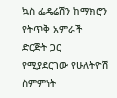ኳስ ፌዴሬሽን ከማክሮን የትጥቅ አምራች ድርጅት ጋር የሚያደርገው የሁለትዮሽ ስምምነት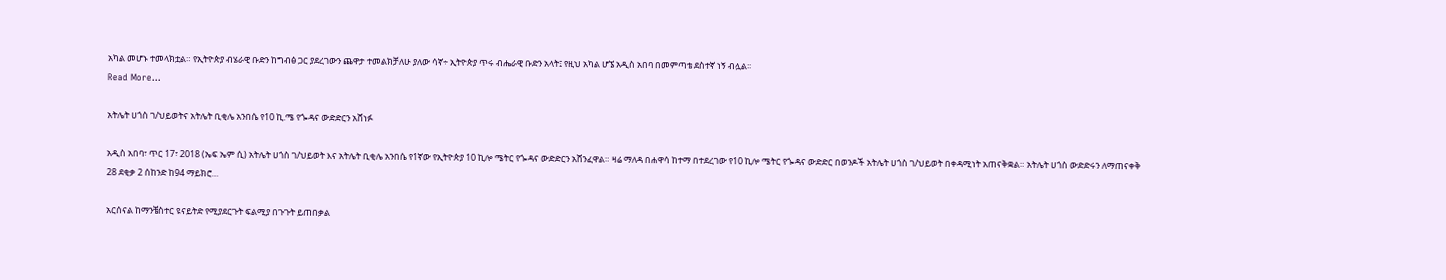አካል መሆኑ ተመላክቷል። የኢትዮጵያ ብሄራዊ ቡድን ከግብፅ ጋር ያደረገውን ጨዋታ ተመልክቻለሁ ያለው ሳኛ÷ ኢትዮጵያ ጥሩ ብሔራዊ ቡድን አላት፤ የዚህ አካል ሆኜ አዲስ አበባ በመምጣቴ ደስተኛ ነኝ ብሏል፡፡
Read More...

አትሌት ሀጎስ ገ/ህይወትና አትሌት ቢቂሌ አንበሴ የ10 ኪ.ሜ የጐዳና ውድድርን አሸነፉ

አዲስ አበባ፣ ጥር 17፣ 2018 (ኤፍ ኤም ሲ) አትሌት ሀጎስ ገ/ህይወት እና አትሌት ቢቂሌ አንበሴ የ1ኛው የኢትዮጵያ 10 ኪሎ ሜትር የጐዳና ውድድርን አሸንፈዋል። ዛሬ ማለዳ በሐዋሳ ከተማ በተደረገው የ10 ኪሎ ሜትር የጐዳና ውድድር በወንዶች አትሌት ሀጎስ ገ/ህይወት በቀዳሚነት አጠናቅቋል። አትሌት ሀጎስ ውድድሩን ለማጠናቀቅ 28 ደቂቃ 2 ሰከንድ ከ94 ማይክሮ…

አርሰናል ከማንቼስተር ዩናይትድ የሚያደርጉት ፍልሚያ በጉጉት ይጠበቃል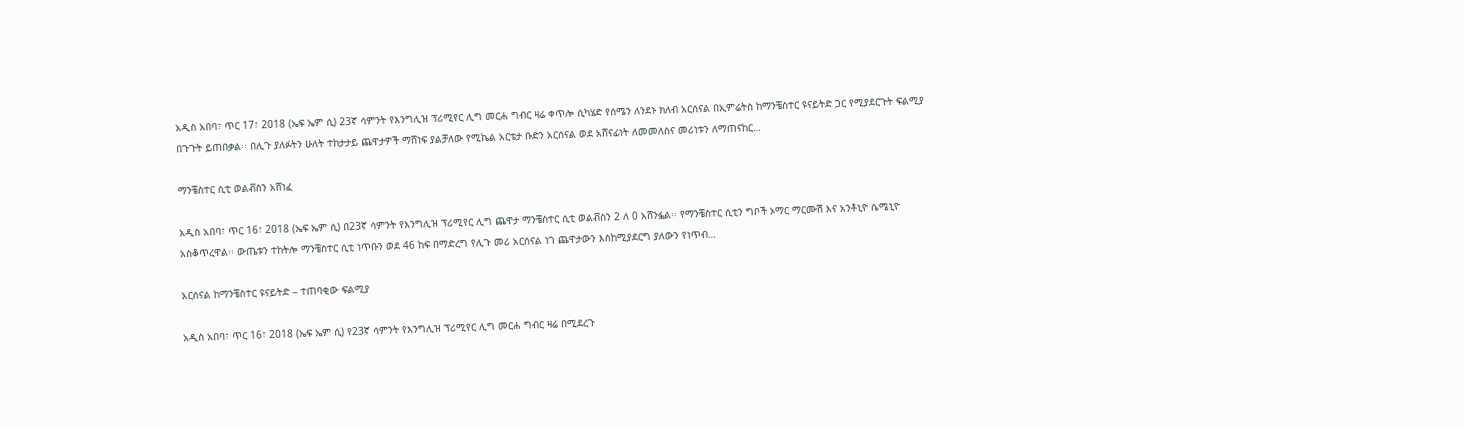አዲስ አበባ፣ ጥር 17፣ 2018 (ኤፍ ኤም ሲ) 23ኛ ሳምንት የእንግሊዝ ፕሪሚየር ሊግ መርሐ ግብር ዛሬ ቀጥሎ ሲካሄድ የሰሜን ለንደኑ ክለብ አርሰናል በኢምሬትስ ከማንቼስተር ዩናይትድ ጋር የሚያደርጉት ፍልሚያ በጉጉት ይጠበቃል፡፡ በሊጉ ያለፉትን ሁለት ተከታታይ ጨዋታዎች ማሸነፍ ያልቻለው የሚኬል አርቴታ ቡድን አርሰናል ወደ አሸናፊነት ለመመለስና መሪነቱን ለማጠናከር…

ማንቼስተር ሲቲ ወልቭስን አሸነፈ

አዲስ አበባ፣ ጥር 16፣ 2018 (ኤፍ ኤም ሲ) በ23ኛ ሳምንት የእንግሊዝ ፕሪሚየር ሊግ ጨዋታ ማንቼስተር ሲቲ ወልቭስን 2 ለ 0 አሸንፏል፡፡ የማንቼስተር ሲቲን ግቦች ኦማር ማርሙሽ እና አንቶኒዮ ሴሜኒዮ አስቆጥረዋል፡፡ ውጤቱን ተከትሎ ማንቼስተር ሲቲ ነጥቡን ወደ 46 ከፍ በማድረግ የሊጉ መሪ አርሰናል ነገ ጨዋታውን እስከሚያደርግ ያለውን የነጥብ…

አርሰናል ከማንቼስተር ዩናይትድ – ተጠባቂው ፍልሚያ

አዲስ አበባ፣ ጥር 16፣ 2018 (ኤፍ ኤም ሲ) የ23ኛ ሳምንት የእንግሊዝ ፕሪሚየር ሊግ መርሐ ግብር ዛሬ በሚደረጉ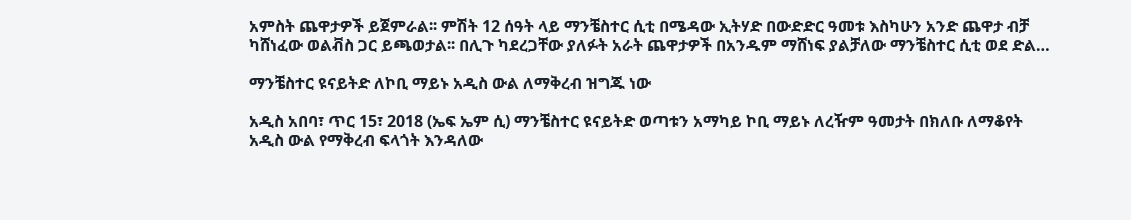አምስት ጨዋታዎች ይጀምራል፡፡ ምሽት 12 ሰዓት ላይ ማንቼስተር ሲቲ በሜዳው ኢትሃድ በውድድር ዓመቱ እስካሁን አንድ ጨዋታ ብቻ ካሸነፈው ወልቭስ ጋር ይጫወታል፡፡ በሊጉ ካደረጋቸው ያለፉት አራት ጨዋታዎች በአንዱም ማሸነፍ ያልቻለው ማንቼስተር ሲቲ ወደ ድል…

ማንቼስተር ዩናይትድ ለኮቢ ማይኑ አዲስ ውል ለማቅረብ ዝግጁ ነው

አዲስ አበባ፣ ጥር 15፣ 2018 (ኤፍ ኤም ሲ) ማንቼስተር ዩናይትድ ወጣቱን አማካይ ኮቢ ማይኑ ለረዥም ዓመታት በክለቡ ለማቆየት አዲስ ውል የማቅረብ ፍላጎት እንዳለው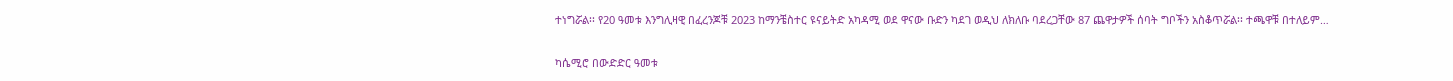ተነግሯል፡፡ የ20 ዓመቱ እንግሊዛዊ በፈረንጆቹ 2023 ከማንቼስተር ዩናይትድ አካዳሚ ወደ ዋናው ቡድን ካደገ ወዲህ ለክለቡ ባደረጋቸው 87 ጨዋታዎች ሰባት ግቦችን አስቆጥሯል፡፡ ተጫዋቹ በተለይም…

ካሴሚሮ በውድድር ዓመቱ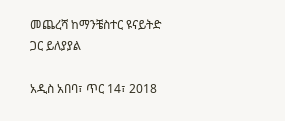መጨረሻ ከማንቼስተር ዩናይትድ ጋር ይለያያል

አዲስ አበባ፣ ጥር 14፣ 2018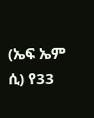(ኤፍ ኤም ሲ) የ33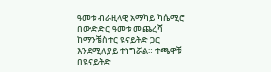ዓመቱ ብራዚላዊ አማካይ ካሴሚሮ በውድድር ዓመቱ መጨረሻ ከማንቼስተር ዩናይትድ ጋር እንደሚለያይ ተነግሯል። ተጫዋቹ በዩናይትድ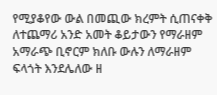የሚያቆየው ውል በመጪው ክረምት ሲጠናቀቅ ለተጨማሪ አንድ አመት ቆይታውን የማራዘም አማራጭ ቢኖርም ክለቡ ውሉን ለማራዘም ፍላጎት እንደሌለው ዘ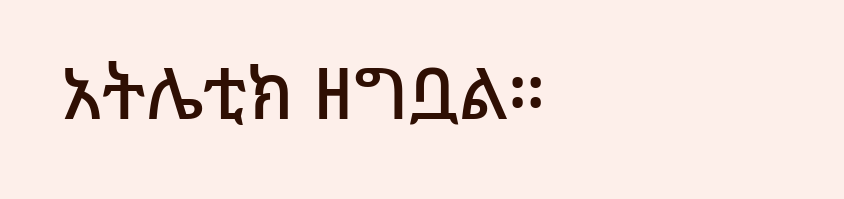አትሌቲክ ዘግቧል።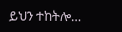ይህን ተከትሎ…